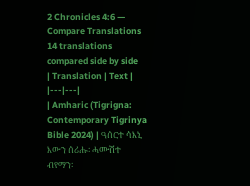2 Chronicles 4:6 — Compare Translations
14 translations compared side by side
| Translation | Text |
|---|---|
| Amharic (Tigrigna: Contemporary Tigrinya Bible 2024) | ዓሰርተ ሳእኒ እውን ሰሪሑ፡ ሓሙሽተ ብየማን፡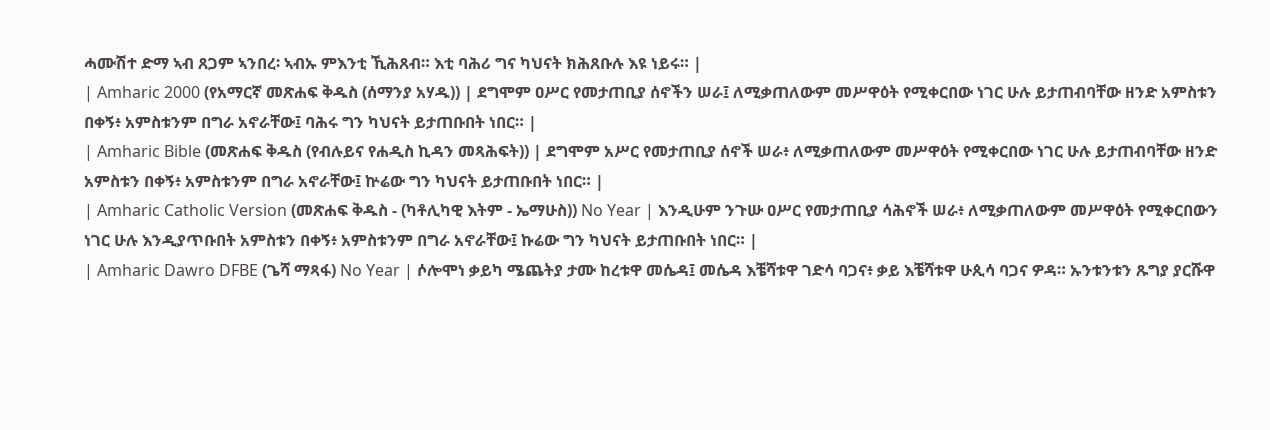ሓሙሽተ ድማ ኣብ ጸጋም ኣንበረ፡ ኣብኡ ምእንቲ ኺሕጸብ። እቲ ባሕሪ ግና ካህናት ክሕጸቡሉ እዩ ነይሩ። |
| Amharic 2000 (የአማርኛ መጽሐፍ ቅዱስ (ሰማንያ አሃዱ)) | ደግሞም ዐሥር የመታጠቢያ ሰኖችን ሠራ፤ ለሚቃጠለውም መሥዋዕት የሚቀርበው ነገር ሁሉ ይታጠብባቸው ዘንድ አምስቱን በቀኝ፥ አምስቱንም በግራ አኖራቸው፤ ባሕሩ ግን ካህናት ይታጠቡበት ነበር። |
| Amharic Bible (መጽሐፍ ቅዱስ (የብሉይና የሐዲስ ኪዳን መጻሕፍት)) | ደግሞም አሥር የመታጠቢያ ሰኖች ሠራ፥ ለሚቃጠለውም መሥዋዕት የሚቀርበው ነገር ሁሉ ይታጠብባቸው ዘንድ አምስቱን በቀኝ፥ አምስቱንም በግራ አኖራቸው፤ ኵሬው ግን ካህናት ይታጠቡበት ነበር። |
| Amharic Catholic Version (መጽሐፍ ቅዱስ - (ካቶሊካዊ እትም - ኤማሁስ)) No Year | እንዲሁም ንጉሡ ዐሥር የመታጠቢያ ሳሕኖች ሠራ፥ ለሚቃጠለውም መሥዋዕት የሚቀርበውን ነገር ሁሉ እንዲያጥቡበት አምስቱን በቀኝ፥ አምስቱንም በግራ አኖራቸው፤ ኩሬው ግን ካህናት ይታጠቡበት ነበር። |
| Amharic Dawro DFBE (ጌሻ ማጻፋ) No Year | ሶሎሞነ ቃይካ ሜጨትያ ታሙ ከረቱዋ መሴዳ፤ መሴዳ እቼሻቱዋ ገድሳ ባጋና፥ ቃይ እቼሻቱዋ ሁጲሳ ባጋና ዎዳ። ኡንቱንቱን ጹግያ ያርሹዋ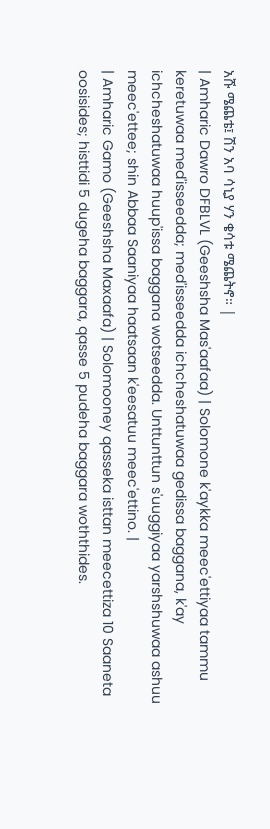አሹ ሜጨቴ፤ ሽን አባ ሳኒያ ሃን ቄሳቱ ሜጨትኖ። |
| Amharic Dawro DFBLVL (Geeshsha Mas'aafaa) | Solomone k'aykka meec'ettiyaa tammu keretuwaa med'isseedda; med'isseedda ichcheshatuwaa gedissa baggana, k'ay ichcheshatuwaa huup'issa baggana wotseedda. Unttunttun s'uuggiyaa yarshshuwaa ashuu meec'ettee; shin Abbaa Saaniyaa haatsaan k'eesatuu meec'ettino. |
| Amharic Gamo (Geeshsha Maxaafa) | Solomooney qasseka isttan meecettiza 10 Saaneta oosisides; histtidi 5 dugeha baggara, qasse 5 pudeha baggara woththides.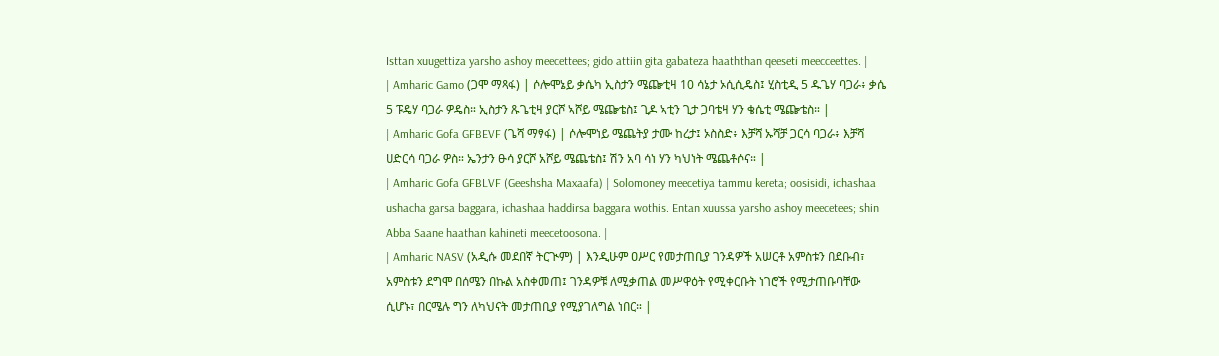Isttan xuugettiza yarsho ashoy meecettees; gido attiin gita gabateza haaththan qeeseti meecceettes. |
| Amharic Gamo (ጋሞ ማጻፋ) | ሶሎሞኔይ ቃሴካ ኢስታን ሜጬቲዛ 10 ሳኔታ ኦሲሲዴስ፤ ሂስቲዲ 5 ዱጌሃ ባጋራ፥ ቃሴ 5 ፑዴሃ ባጋራ ዎዴስ። ኢስታን ጹጌቲዛ ያርሾ ኣሾይ ሜጬቴስ፤ ጊዶ ኣቲን ጊታ ጋባቴዛ ሃን ቄሴቲ ሜጬቴስ። |
| Amharic Gofa GFBEVF (ጌሻ ማፃፋ) | ሶሎሞነይ ሜጨትያ ታሙ ከረታ፤ ኦስስድ፥ እቻሻ ኡሻቻ ጋርሳ ባጋራ፥ እቻሻ ሀድርሳ ባጋራ ዎስ። ኤንታን ፁሳ ያርሾ አሾይ ሜጨቴስ፤ ሽን አባ ሳነ ሃን ካህነት ሜጨቶሶና። |
| Amharic Gofa GFBLVF (Geeshsha Maxaafa) | Solomoney meecetiya tammu kereta; oosisidi, ichashaa ushacha garsa baggara, ichashaa haddirsa baggara wothis. Entan xuussa yarsho ashoy meecetees; shin Abba Saane haathan kahineti meecetoosona. |
| Amharic NASV (አዲሱ መደበኛ ትርጒም) | እንዲሁም ዐሥር የመታጠቢያ ገንዳዎች አሠርቶ አምስቱን በደቡብ፣ አምስቱን ደግሞ በሰሜን በኩል አስቀመጠ፤ ገንዳዎቹ ለሚቃጠል መሥዋዕት የሚቀርቡት ነገሮች የሚታጠቡባቸው ሲሆኑ፣ በርሜሉ ግን ለካህናት መታጠቢያ የሚያገለግል ነበር። |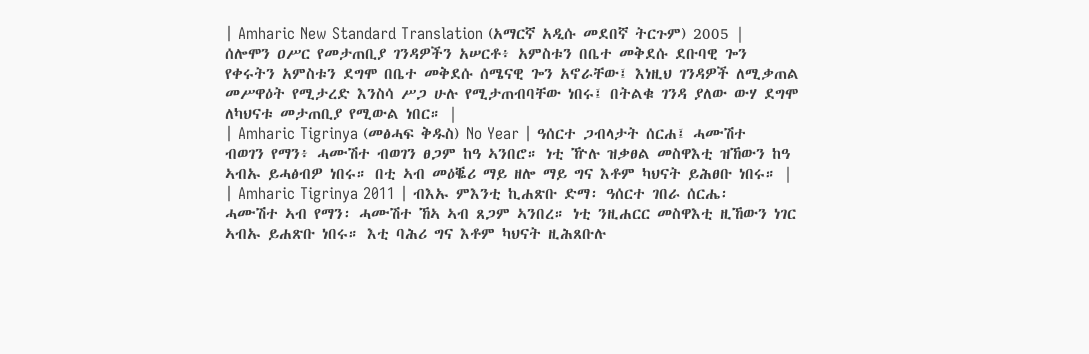| Amharic New Standard Translation (አማርኛ አዲሱ መደበኛ ትርጉም) 2005 | ሰሎሞን ዐሥር የመታጠቢያ ገንዳዎችን አሠርቶ፥ አምስቱን በቤተ መቅደሱ ደቡባዊ ጐን የቀሩትን አምስቱን ደግሞ በቤተ መቅደሱ ሰሜናዊ ጐን አኖራቸው፤ እነዚህ ገንዳዎች ለሚቃጠል መሥዋዕት የሚታረድ እንስሳ ሥጋ ሁሉ የሚታጠብባቸው ነበሩ፤ በትልቁ ገንዳ ያለው ውሃ ደግሞ ለካህናቱ መታጠቢያ የሚውል ነበር። |
| Amharic Tigrinya (መፅሓፍ ቅዱስ) No Year | ዓሰርተ ጋብላታት ሰርሐ፤ ሓሙሽተ ብወገን የማን፥ ሓሙሽተ ብወገን ፀጋም ከዓ ኣንበሮ። ነቲ ዅሉ ዝቃፀል መስዋእቲ ዝኸውን ከዓ ኣብኡ ይሓፅብዎ ነበሩ። በቲ ኣብ መዕቘሪ ማይ ዘሎ ማይ ግና እቶም ካህናት ይሕፀቡ ነበሩ። |
| Amharic Tigrinya 2011 | ብእኡ ምእንቲ ኪሐጽቡ ድማ፡ ዓሰርተ ገበራ ሰርሔ፡ ሓሙሽተ ኣብ የማን፡ ሓሙሽተ ኸኣ ኣብ ጸጋም ኣንበረ። ነቲ ንዚሐርር መስዋእቲ ዚኸውን ነገር ኣብኡ ይሐጽቡ ነበሩ። እቲ ባሕሪ ግና እቶም ካህናት ዚሕጸቡሉ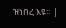ዝነበረ እዩ። |